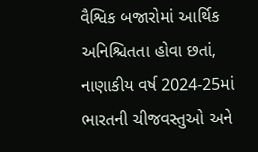વૈશ્વિક બજારોમાં આર્થિક અનિશ્ચિતતા હોવા છતાં, નાણાકીય વર્ષ 2024-25માં ભારતની ચીજવસ્તુઓ અને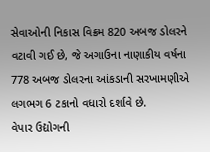સેવાઓની નિકાસ વિક્રમ 820 અબજ ડોલરને વટાવી ગઈ છે, જે અગાઉના નાણાકીય વર્ષના 778 અબજ ડોલરના આંકડાની સરખામણીએ લગભગ 6 ટકાનો વધારો દર્શાવે છે.
વેપાર ઉદ્યોગની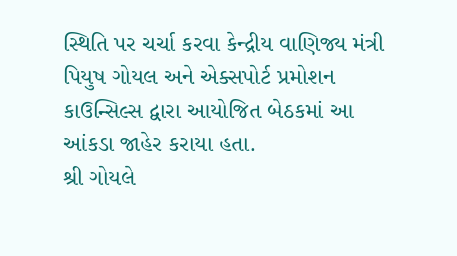સ્થિતિ પર ચર્ચા કરવા કેન્દ્રીય વાણિજ્ય મંત્રી પિયુષ ગોયલ અને એક્સપોર્ટ પ્રમોશન કાઉન્સિલ્સ દ્વારા આયોજિત બેઠકમાં આ આંકડા જાહેર કરાયા હતા.
શ્રી ગોયલે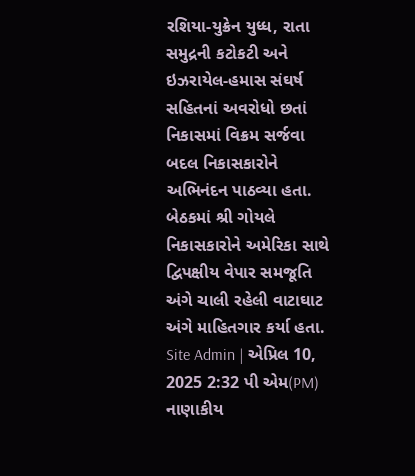રશિયા-યુક્રેન યુધ્ધ, રાતા સમુદ્રની કટોકટી અને ઇઝરાયેલ-હમાસ સંઘર્ષ સહિતનાં અવરોધો છતાં નિકાસમાં વિક્રમ સર્જવા બદલ નિકાસકારોને અભિનંદન પાઠવ્યા હતા. બેઠકમાં શ્રી ગોયલે નિકાસકારોને અમેરિકા સાથે દ્વિપક્ષીય વેપાર સમજૂતિ અંગે ચાલી રહેલી વાટાઘાટ અંગે માહિતગાર કર્યા હતા.
Site Admin | એપ્રિલ 10, 2025 2:32 પી એમ(PM)
નાણાકીય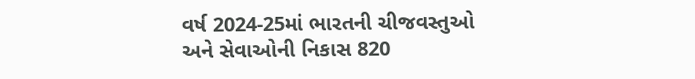વર્ષ 2024-25માં ભારતની ચીજવસ્તુઓ અને સેવાઓની નિકાસ 820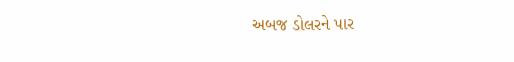અબજ ડોલરને પાર